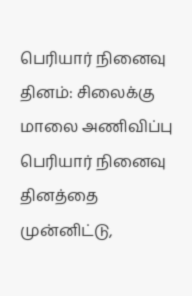பெரியார் நினைவு தினம்: சிலைக்கு மாலை அணிவிப்பு
பெரியார் நினைவு தினத்தை முன்னிட்டு,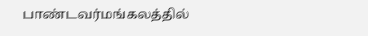பாண்டவர்மங்கலத்தில்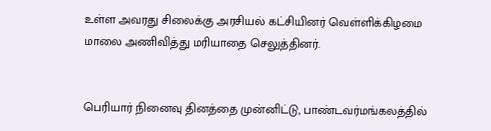உள்ள அவரது சிலைக்கு அரசியல் கட்சியினர் வெள்ளிக்கிழமை மாலை அணிவித்து மரியாதை செலுத்தினர்.


பெரியார் நினைவு தினத்தை முன்னிட்டு, பாண்டவர்மங்கலத்தில்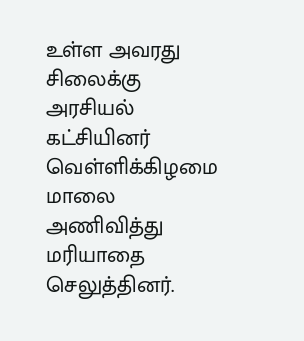உள்ள அவரது சிலைக்கு அரசியல் கட்சியினர் வெள்ளிக்கிழமை மாலை அணிவித்து மரியாதை செலுத்தினர்.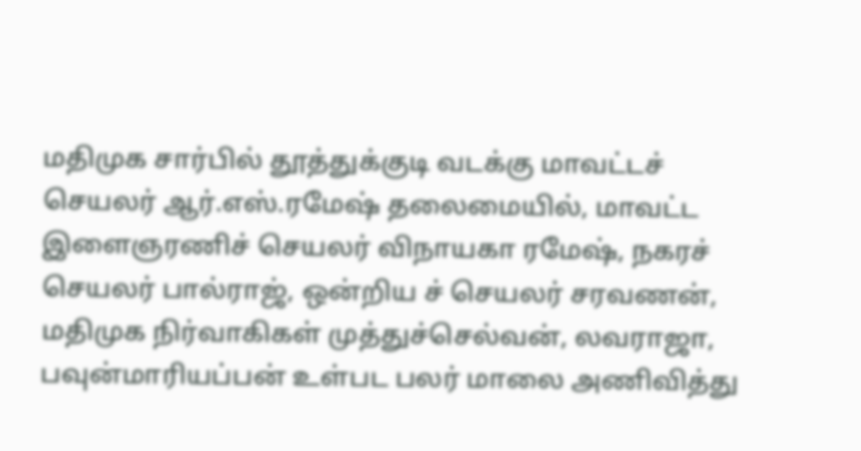மதிமுக சார்பில் தூத்துக்குடி வடக்கு மாவட்டச் செயலர் ஆர்.எஸ்.ரமேஷ் தலைமையில், மாவட்ட இளைஞரணிச் செயலர் விநாயகா ரமேஷ், நகரச் செயலர் பால்ராஜ், ஒன்றிய ச் செயலர் சரவணன், மதிமுக நிர்வாகிகள் முத்துச்செல்வன், லவராஜா, பவுன்மாரியப்பன் உள்பட பலர் மாலை அணிவித்து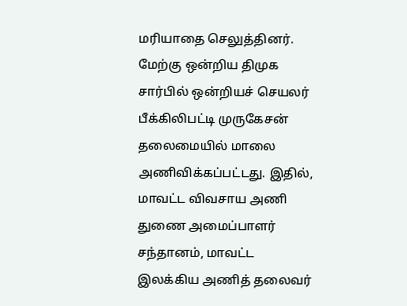மரியாதை செலுத்தினர்.
மேற்கு ஒன்றிய திமுக சார்பில் ஒன்றியச் செயலர் பீக்கிலிபட்டி முருகேசன் தலைமையில் மாலை அணிவிக்கப்பட்டது. இதில், மாவட்ட விவசாய அணி துணை அமைப்பாளர் சந்தானம், மாவட்ட இலக்கிய அணித் தலைவர்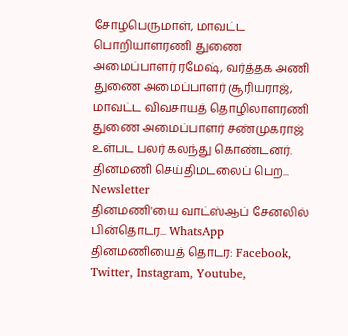சோழபெருமாள், மாவட்ட பொறியாளரணி துணை அமைப்பாளர் ரமேஷ், வர்த்தக அணி துணை அமைப்பாளர் சூரியராஜ், மாவட்ட விவசாயத் தொழிலாளரணி துணை அமைப்பாளர் சண்முகராஜ் உள்பட பலர் கலந்து கொண்டனர்.
தினமணி செய்திமடலைப் பெற... Newsletter
தினமணி'யை வாட்ஸ்ஆப் சேனலில் பின்தொடர... WhatsApp
தினமணியைத் தொடர: Facebook, Twitter, Instagram, Youtube,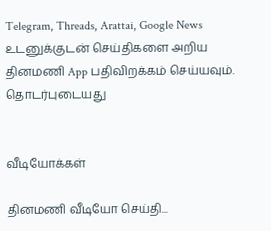Telegram, Threads, Arattai, Google News
உடனுக்குடன் செய்திகளை அறிய தினமணி App பதிவிறக்கம் செய்யவும்.
தொடர்புடையது


வீடியோக்கள்

தினமணி வீடியோ செய்தி...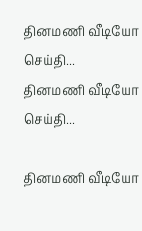தினமணி வீடியோ செய்தி...
தினமணி வீடியோ செய்தி...

தினமணி வீடியோ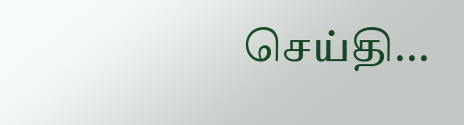செய்தி...